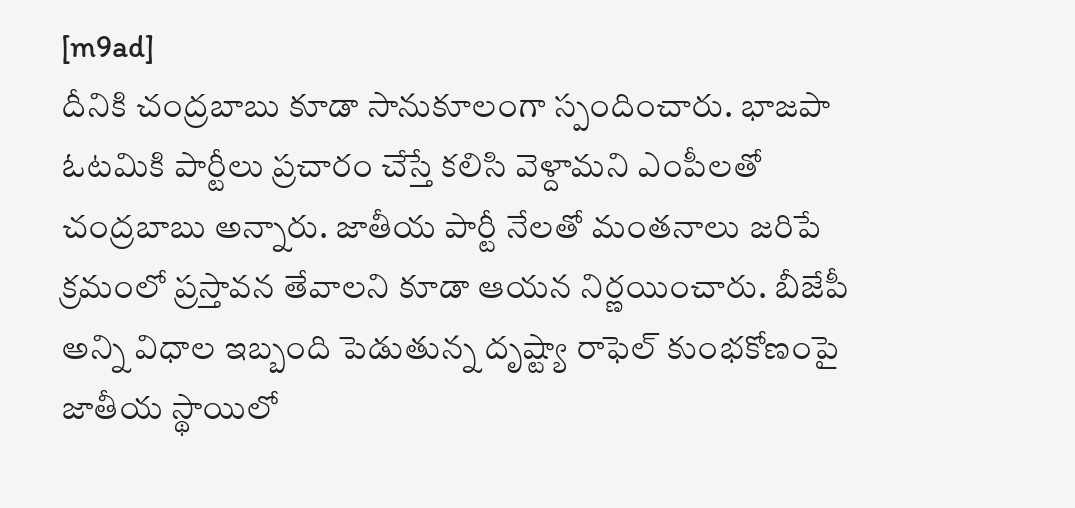[m9ad]
దీనికి చంద్రబాబు కూడా సానుకూలంగా స్పందించారు. భాజపా ఓటమికి పార్టీలు ప్రచారం చేస్తే కలిసి వెళ్దామని ఎంపీలతో చంద్రబాబు అన్నారు. జాతీయ పార్టీ నేలతో మంతనాలు జరిపే క్రమంలో ప్రస్తావన తేవాలని కూడా ఆయన నిర్ణయించారు. బీజేపీ అన్ని విధాల ఇబ్బంది పెడుతున్న దృష్ట్యా రాఫెల్ కుంభకోణంపై జాతీయ స్థాయిలో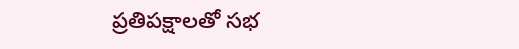ప్రతిపక్షాలతో సభ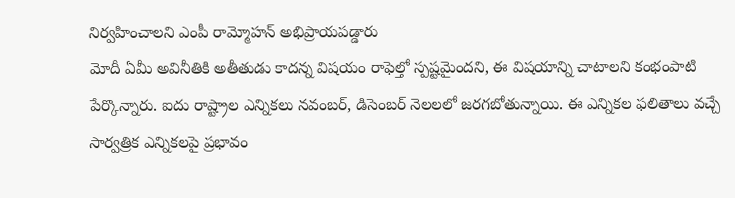నిర్వహించాలని ఎంపీ రామ్మోహన్ అభిప్రాయపడ్డారు
మోదీ ఏమీ అవినీతికి అతీతుడు కాదన్న విషయం రాఫెల్తో స్పష్టమైందని, ఈ విషయాన్ని చాటాలని కంభంపాటి పేర్కొన్నారు. ఐదు రాష్ట్రాల ఎన్నికలు నవంబర్, డిసెంబర్ నెలలలో జరగబోతున్నాయి. ఈ ఎన్నికల ఫలితాలు వచ్చే సార్వత్రిక ఎన్నికలపై ప్రభావం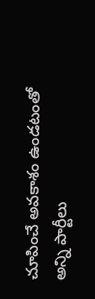చూపించే అవకాశం ఉండటంతో అన్ని పార్టీలు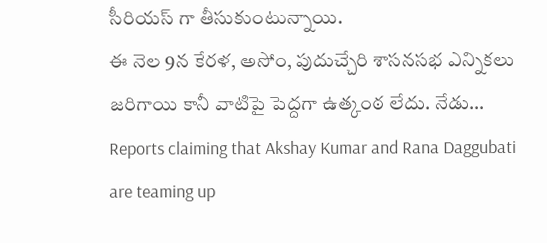సీరియస్ గా తీసుకుంటున్నాయి.
ఈ నెల 9న కేరళ, అసోం, పుదుచ్చేరి శాసనసభ ఎన్నికలు జరిగాయి కానీ వాటిపై పెద్దగా ఉత్కంఠ లేదు. నేడు…
Reports claiming that Akshay Kumar and Rana Daggubati are teaming up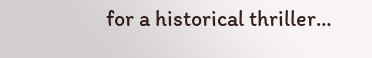for a historical thriller…